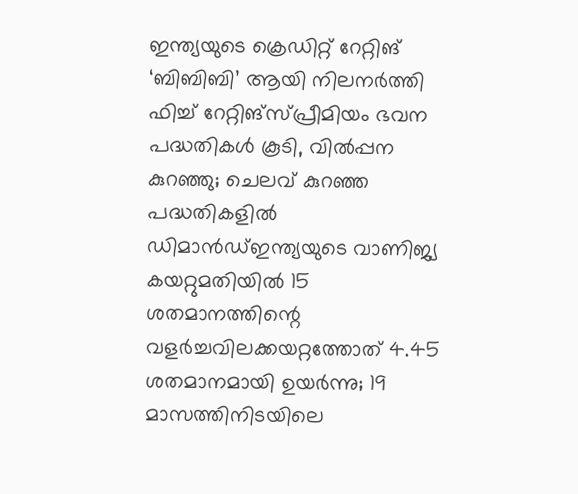ഇന്ത്യയുടെ ക്രെഡിറ്റ് റേറ്റിങ് ‘ബിബിബി’ ആയി നിലനർത്തി ഫിച്ച് റേറ്റിങ്സ്പ്രീമിയം ഭവന പദ്ധതികൾ കൂടി, വിൽപ്പന കുറഞ്ഞു; ചെലവ് കുറഞ്ഞ പദ്ധതികളിൽ ഡിമാൻഡ്ഇന്ത്യയുടെ വാണിജ്യ കയറ്റുമതിയിൽ 15 ശതമാനത്തിന്റെ വളർച്ചവിലക്കയറ്റത്തോത് 4.45 ശതമാനമായി ഉയർന്നു; 19 മാസത്തിനിടയിലെ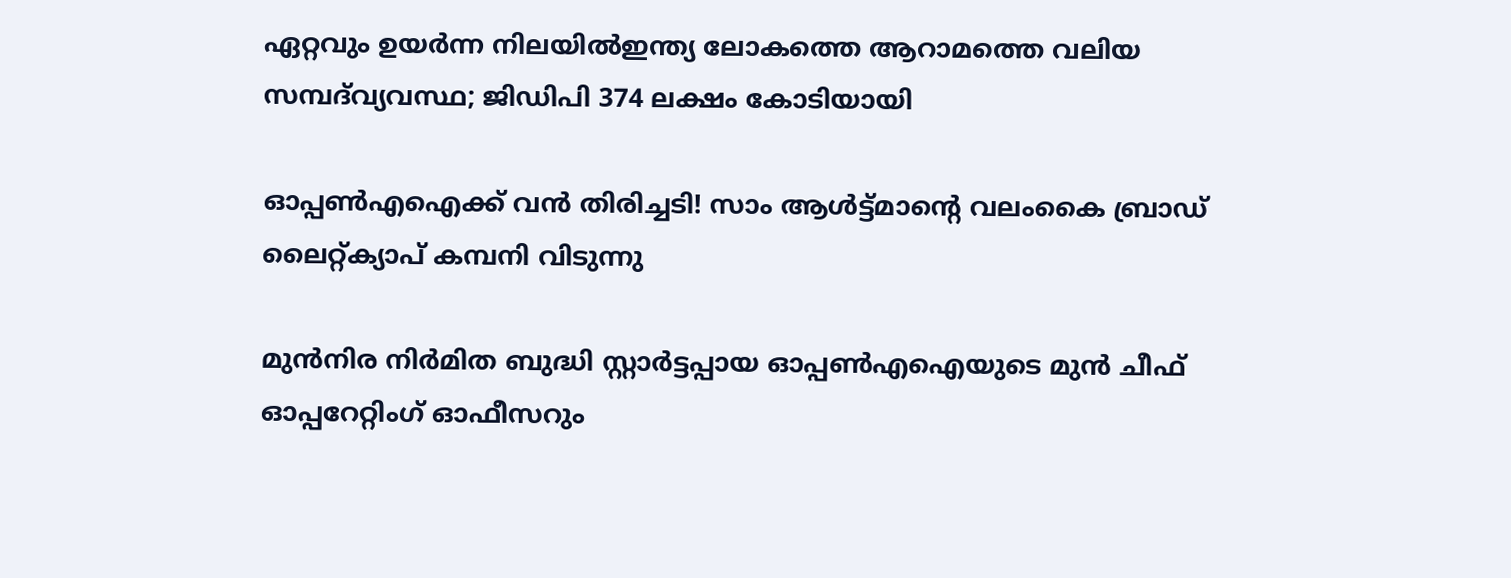ഏറ്റവും ഉയർന്ന നിലയിൽഇന്ത്യ ലോകത്തെ ആറാമത്തെ വലിയ സമ്പദ്‌വ്യവസ്ഥ; ജിഡിപി 374 ലക്ഷം കോടിയായി

ഓപ്പൺഎഐക്ക് വൻ തിരിച്ചടി! സാം ആൾട്ട്മാന്റെ വലംകൈ ബ്രാഡ് ലൈറ്റ്‌ക്യാപ് കമ്പനി വിടുന്നു

മുൻനിര നിർമിത ബുദ്ധി സ്റ്റാർട്ടപ്പായ ഓപ്പൺഎഐയുടെ മുൻ ചീഫ് ഓപ്പറേറ്റിംഗ് ഓഫീസറും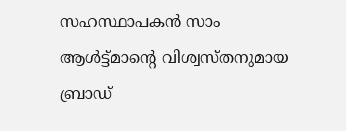സഹസ്ഥാപകൻ സാം ആൾട്ട്മാന്റെ വിശ്വസ്തനുമായ ബ്രാഡ്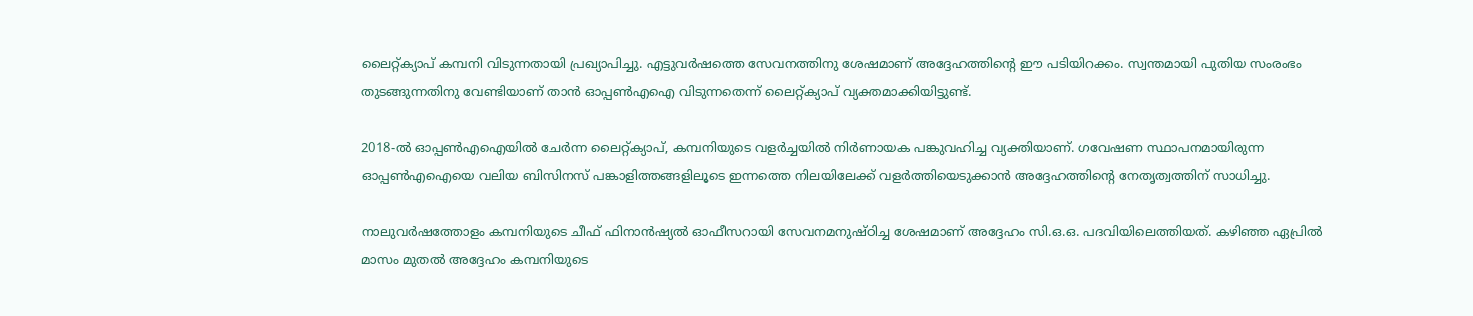ലൈറ്റ്‌ക്യാപ് കമ്പനി വിടുന്നതായി പ്രഖ്യാപിച്ചു. എട്ടുവർഷത്തെ സേവനത്തിനു ശേഷമാണ് അദ്ദേഹത്തിന്റെ ഈ പടിയിറക്കം. സ്വന്തമായി പുതിയ സംരംഭം തുടങ്ങുന്നതിനു വേണ്ടിയാണ് താൻ ഓപ്പൺഎഐ വിടുന്നതെന്ന് ലൈറ്റ്‌ക്യാപ് വ്യക്തമാക്കിയിട്ടുണ്ട്.

2018-ൽ ഓപ്പൺഎഐയിൽ ചേർന്ന ലൈറ്റ്‌ക്യാപ്, കമ്പനിയുടെ വളർച്ചയിൽ നിർണായക പങ്കുവഹിച്ച വ്യക്തിയാണ്. ഗവേഷണ സ്ഥാപനമായിരുന്ന ഓപ്പൺഎഐയെ വലിയ ബിസിനസ് പങ്കാളിത്തങ്ങളിലൂടെ ഇന്നത്തെ നിലയിലേക്ക് വളർത്തിയെടുക്കാൻ അദ്ദേഹത്തിന്റെ നേതൃത്വത്തിന് സാധിച്ചു.

നാലുവർഷത്തോളം കമ്പനിയുടെ ചീഫ് ഫിനാൻഷ്യൽ ഓഫീസറായി സേവനമനുഷ്ഠിച്ച ശേഷമാണ് അദ്ദേഹം സി.ഒ.ഒ. പദവിയിലെത്തിയത്. കഴിഞ്ഞ ഏപ്രിൽ മാസം മുതൽ അദ്ദേഹം കമ്പനിയുടെ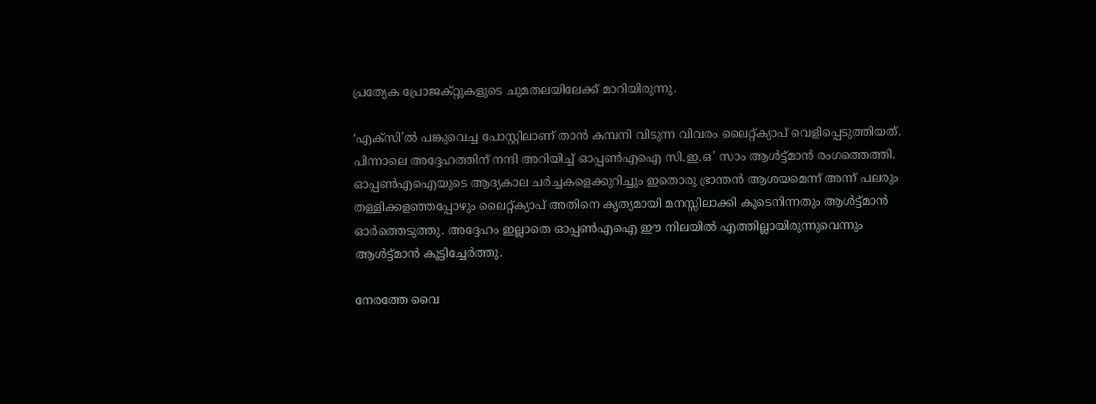പ്രത്യേക പ്രോജക്റ്റുകളുടെ ചുമതലയിലേക്ക് മാറിയിരുന്നു.

‘എക്സി’ൽ പങ്കുവെച്ച പോസ്റ്റിലാണ് താൻ കമ്പനി വിടുന്ന വിവരം ലൈറ്റ്‌ക്യാപ് വെളിപ്പെടുത്തിയത്. പിന്നാലെ അദ്ദേഹത്തിന് നന്ദി അറിയിച്ച് ഓപ്പൺഎഐ സി.ഇ.ഒ’ സാം ആൾട്ട്മാൻ രംഗത്തെത്തി. ഓപ്പൺഎഐയുടെ ആദ്യകാല ചർച്ചകളെക്കുറിച്ചും ഇതൊരു ഭ്രാന്തൻ ആശയമെന്ന് അന്ന് പലരും തള്ളിക്കളഞ്ഞപ്പോഴും ലൈറ്റ്‌ക്യാപ് അതിനെ കൃത്യമായി മനസ്സിലാക്കി കൂടെനിന്നതും ആൾട്ട്മാൻ ഓർത്തെടുത്തു. അദ്ദേഹം ഇല്ലാതെ ഓപ്പൺഎഐ ഈ നിലയിൽ എത്തില്ലായിരുന്നുവെന്നും ആൾട്ട്മാൻ കൂട്ടിച്ചേർത്തു.

നേരത്തേ വൈ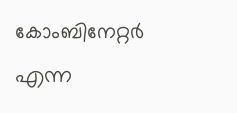കോംബിനേറ്റർ എന്ന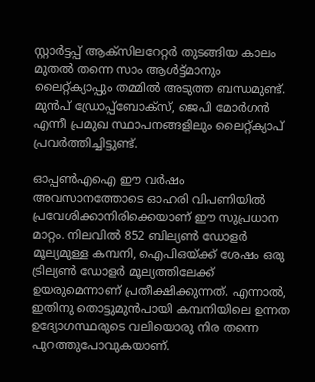സ്റ്റാർട്ടപ്പ് ആക്സിലറേറ്റർ തുടങ്ങിയ കാലം മുതൽ തന്നെ സാം ആൾട്ട്മാനും ലൈറ്റ്‌ക്യാപ്പും തമ്മിൽ അടുത്ത ബന്ധമുണ്ട്. മുൻപ് ഡ്രോപ്പ്ബോക്സ്, ജെപി മോർഗൻ എന്നീ പ്രമുഖ സ്ഥാപനങ്ങളിലും ലൈറ്റ്‌ക്യാപ് പ്രവർത്തിച്ചിട്ടുണ്ട്.

ഓപ്പൺഎഐ ഈ വർഷം അവസാനത്തോടെ ഓഹരി വിപണിയിൽ പ്രവേശിക്കാനിരിക്കെയാണ് ഈ സുപ്രധാന മാറ്റം. നിലവിൽ 852 ബില്യൺ ഡോളർ മൂല്യമുള്ള കമ്പനി, ഐപിഒയ്ക്ക് ശേഷം ഒരു ട്രില്യൺ ഡോളർ മൂല്യത്തിലേക്ക് ഉയരുമെന്നാണ് പ്രതീക്ഷിക്കുന്നത്. എന്നാൽ, ഇതിനു തൊട്ടുമുൻപായി കമ്പനിയിലെ ഉന്നത ഉദ്യോഗസ്ഥരുടെ വലിയൊരു നിര തന്നെ പുറത്തുപോവുകയാണ്.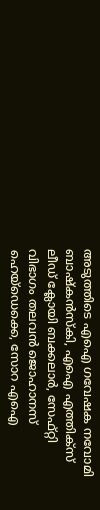അടുത്തിടെ എഐ ഗവേഷക നവോമി ബാഷ്കൻസ്‌കി, എഐ എത്തിക്‌സ് ലീഡ് ക്ലോയി ബക്കലാർ, സേഫ്റ്റി വിഭാഗം തലവൻ ജൊഹാനസ് ഹെയ്‌ഡെക്കെ, സോറ എഐ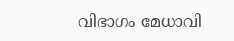വിഭാഗം മേധാവി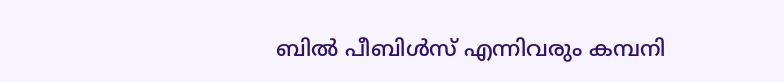ബിൽ പീബിൾസ് എന്നിവരും കമ്പനി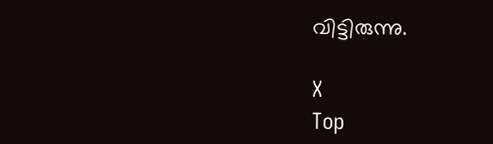വിട്ടിരുന്നു.

X
Top